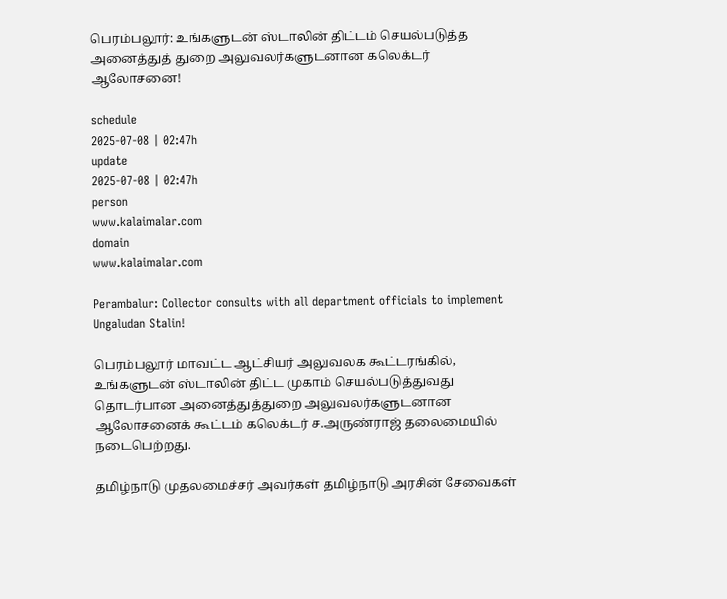பெரம்பலூர்: உங்களுடன் ஸ்டாலின் திட்டம் செயல்படுத்த அனைத்துத் துறை அலுவலர்களுடனான கலெக்டர் ஆலோசனை!

schedule
2025-07-08 | 02:47h
update
2025-07-08 | 02:47h
person
www.kalaimalar.com
domain
www.kalaimalar.com

Perambalur: Collector consults with all department officials to implement Ungaludan Stalin!

பெரம்பலூர் மாவட்ட ஆட்சியர் அலுவலக கூட்டரங்கில், உங்களுடன் ஸ்டாலின் திட்ட முகாம் செயல்படுத்துவது தொடர்பான அனைத்துத்துறை அலுவலர்களுடனான ஆலோசனைக் கூட்டம் கலெக்டர் ச.அருண்ராஜ் தலைமையில் நடைபெற்றது.

தமிழ்நாடு முதலமைச்சர் அவர்கள் தமிழ்நாடு அரசின் சேவைகள்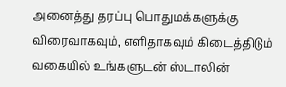அனைத்து தரப்பு பொதுமக்களுக்கு விரைவாகவும், எளிதாகவும் கிடைத்திடும் வகையில் உங்களுடன் ஸ்டாலின்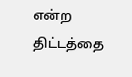என்ற திட்டத்தை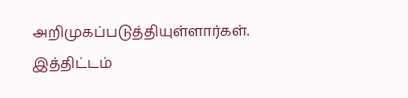அறிமுகப்படுத்தியுள்ளார்கள். இத்திட்டம்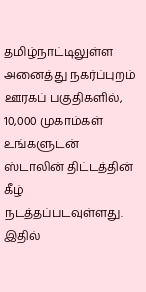தமிழ்நாட்டிலுள்ள அனைத்து நகர்ப்புறம் ஊரகப் பகுதிகளில், 10,000 முகாம்கள் உங்களுடன் ஸ்டாலின் திட்டத்தின் கீழ் நடத்தப்படவுள்ளது. இதில்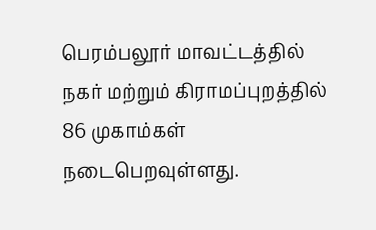பெரம்பலூர் மாவட்டத்தில் நகர் மற்றும் கிராமப்புறத்தில் 86 முகாம்கள் நடைபெறவுள்ளது.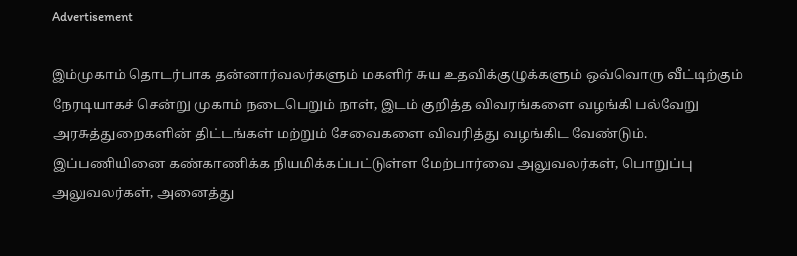Advertisement

இம்முகாம் தொடர்பாக தன்னார்வலர்களும் மகளிர் சுய உதவிக்குழுக்களும் ஒவ்வொரு வீட்டிற்கும் நேரடியாகச் சென்று முகாம் நடைபெறும் நாள், இடம் குறித்த விவரங்களை வழங்கி பல்வேறு அரசுத்துறைகளின் திட்டங்கள் மற்றும் சேவைகளை விவரித்து வழங்கிட வேண்டும். இப்பணியினை கண்காணிக்க நியமிக்கப்பட்டுள்ள மேற்பார்வை அலுவலர்கள், பொறுப்பு அலுவலர்கள், அனைத்து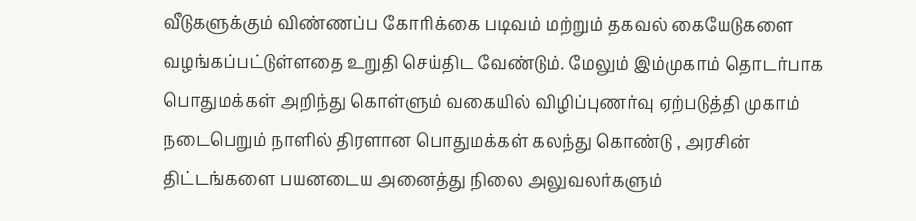வீடுகளுக்கும் விண்ணப்ப கோரிக்கை படிவம் மற்றும் தகவல் கையேடுகளை வழங்கப்பட்டுள்ளதை உறுதி செய்திட வேண்டும். மேலும் இம்முகாம் தொடர்பாக பொதுமக்கள் அறிந்து கொள்ளும் வகையில் விழிப்புணர்வு ஏற்படுத்தி முகாம் நடைபெறும் நாளில் திரளான பொதுமக்கள் கலந்து கொண்டு , அரசின் திட்டங்களை பயனடைய அனைத்து நிலை அலுவலர்களும்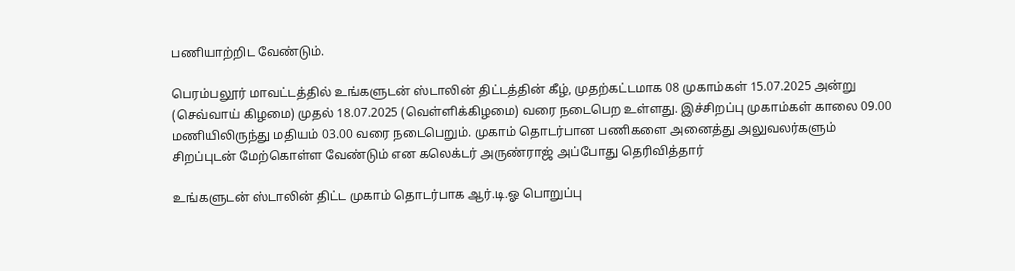பணியாற்றிட வேண்டும்.

பெரம்பலூர் மாவட்டத்தில் உங்களுடன் ஸ்டாலின் திட்டத்தின் கீழ், முதற்கட்டமாக 08 முகாம்கள் 15.07.2025 அன்று (செவ்வாய் கிழமை) முதல் 18.07.2025 (வெள்ளிக்கிழமை) வரை நடைபெற உள்ளது. இச்சிறப்பு முகாம்கள் காலை 09.00 மணியிலிருந்து மதியம் 03.00 வரை நடைபெறும். முகாம் தொடர்பான பணிகளை அனைத்து அலுவலர்களும் சிறப்புடன் மேற்கொள்ள வேண்டும் என கலெக்டர் அருண்ராஜ் அப்போது தெரிவித்தார்

உங்களுடன் ஸ்டாலின் திட்ட முகாம் தொடர்பாக ஆர்.டி.ஓ பொறுப்பு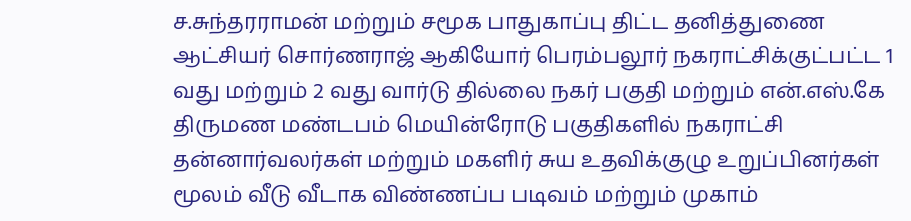ச.சுந்தரராமன் மற்றும் சமூக பாதுகாப்பு திட்ட தனித்துணை ஆட்சியர் சொர்ணராஜ் ஆகியோர் பெரம்பலூர் நகராட்சிக்குட்பட்ட 1 வது மற்றும் 2 வது வார்டு தில்லை நகர் பகுதி மற்றும் என்.எஸ்.கே திருமண மண்டபம் மெயின்ரோடு பகுதிகளில் நகராட்சி தன்னார்வலர்கள் மற்றும் மகளிர் சுய உதவிக்குழு உறுப்பினர்கள் மூலம் வீடு வீடாக விண்ணப்ப படிவம் மற்றும் முகாம்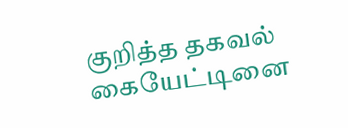குறித்த தகவல் கையேட்டினை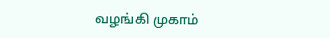வழங்கி முகாம்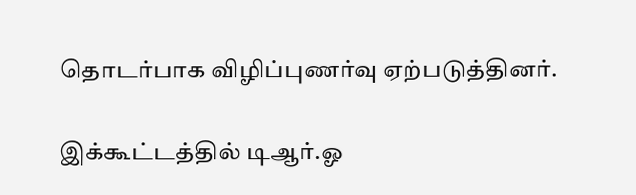தொடர்பாக விழிப்புணர்வு ஏற்படுத்தினர்.

இக்கூட்டத்தில் டிஆர்.ஓ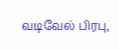வடிவேல் பிரபு,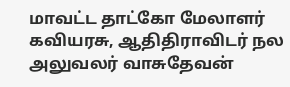மாவட்ட தாட்கோ மேலாளர் கவியரசு, ஆதிதிராவிடர் நல அலுவலர் வாசுதேவன்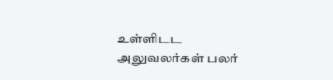உள்ளிடட அலுவலர்கள் பலர்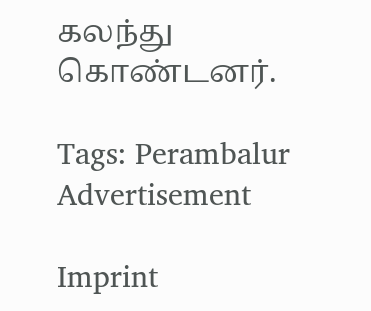கலந்து கொண்டனர்.

Tags: Perambalur
Advertisement

Imprint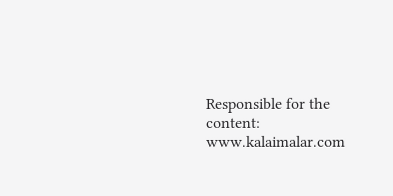Responsible for the content:
www.kalaimalar.com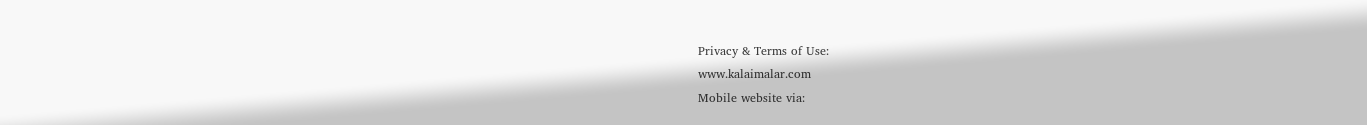Privacy & Terms of Use:
www.kalaimalar.com
Mobile website via: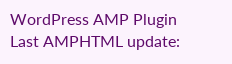WordPress AMP Plugin
Last AMPHTML update: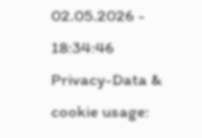02.05.2026 - 18:34:46
Privacy-Data & cookie usage: